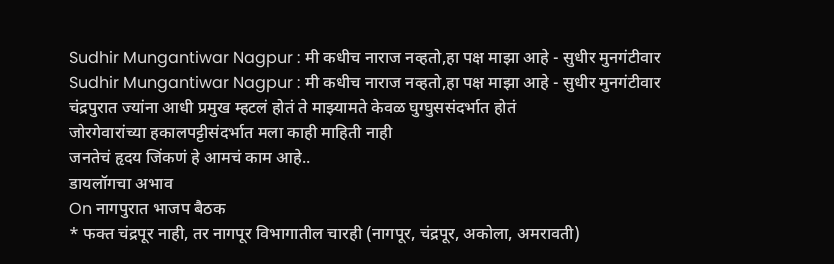Sudhir Mungantiwar Nagpur : मी कधीच नाराज नव्हतो,हा पक्ष माझा आहे - सुधीर मुनगंटीवार
Sudhir Mungantiwar Nagpur : मी कधीच नाराज नव्हतो,हा पक्ष माझा आहे - सुधीर मुनगंटीवार
चंद्रपुरात ज्यांना आधी प्रमुख म्हटलं होतं ते माझ्यामते केवळ घुग्घुससंदर्भात होतं
जोरगेवारांच्या हकालपट्टीसंदर्भात मला काही माहिती नाही
जनतेचं हृदय जिंकणं हे आमचं काम आहे..
डायलॉगचा अभाव
On नागपुरात भाजप बैठक
* फक्त चंद्रपूर नाही, तर नागपूर विभागातील चारही (नागपूर, चंद्रपूर, अकोला, अमरावती)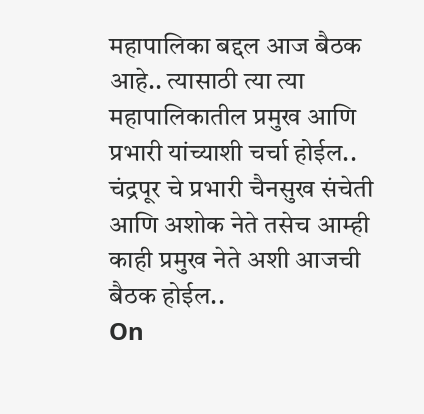महापालिका बद्दल आज बैठक आहे.. त्यासाठी त्या त्या महापालिकातील प्रमुख आणि प्रभारी यांच्याशी चर्चा होईल.. चंद्रपूर चे प्रभारी चैनसुख संचेती आणि अशोक नेते तसेच आम्ही काही प्रमुख नेते अशी आजची बैठक होईल..
On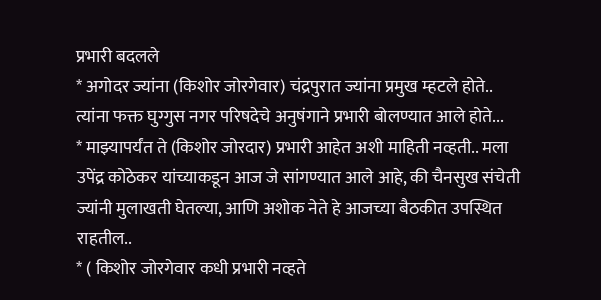प्रभारी बदलले
* अगोदर ज्यांना (किशोर जोरगेवार) चंद्रपुरात ज्यांना प्रमुख म्हटले होते.. त्यांना फक्त घुग्गुस नगर परिषदेचे अनुषंगाने प्रभारी बोलण्यात आले होते...
* माझ्यापर्यंत ते (किशोर जोरदार) प्रभारी आहेत अशी माहिती नव्हती.. मला उपेंद्र कोठेकर यांच्याकडून आज जे सांगण्यात आले आहे, की चैनसुख संचेती ज्यांनी मुलाखती घेतल्या, आणि अशोक नेते हे आजच्या बैठकीत उपस्थित राहतील..
* ( किशोर जोरगेवार कधी प्रभारी नव्हते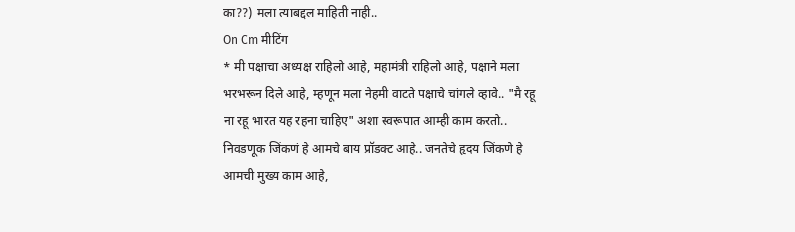का??) मला त्याबद्दल माहिती नाही..
On Cm मीटिंग
* मी पक्षाचा अध्यक्ष राहिलो आहे, महामंत्री राहिलो आहे, पक्षाने मला भरभरून दिले आहे, म्हणून मला नेहमी वाटते पक्षाचे चांगले व्हावे.. "मै रहू ना रहू भारत यह रहना चाहिए" अशा स्वरूपात आम्ही काम करतो.. निवडणूक जिंकणं हे आमचे बाय प्रॉडक्ट आहे.. जनतेचे हृदय जिंकणे हे आमची मुख्य काम आहे,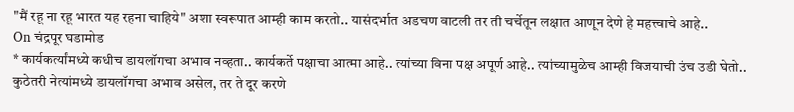"मैं रहू ना रहू भारत यह रहना चाहिये" अशा स्वरूपात आम्ही काम करतो.. यासंदर्भात अडचण वाटली तर ती चर्चेतून लक्षात आणून देणे हे महत्त्वाचे आहे..
On चंद्रपूर घडामोड
* कार्यकर्त्यांमध्ये कधीच डायलॉगचा अभाव नव्हता.. कार्यकर्ते पक्षाचा आत्मा आहे.. त्यांच्या विना पक्ष अपूर्ण आहे.. त्यांच्यामुळेच आम्ही विजयाची उंच उडी घेतो.. कुठेतरी नेत्यांमध्ये डायलॉगचा अभाव असेल, तर ते दूर करणे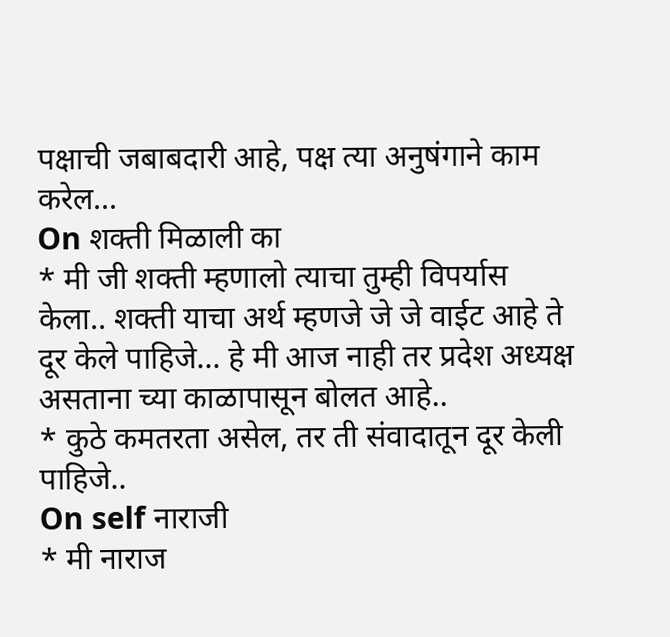पक्षाची जबाबदारी आहे, पक्ष त्या अनुषंगाने काम करेल...
On शक्ती मिळाली का
* मी जी शक्ती म्हणालो त्याचा तुम्ही विपर्यास केला.. शक्ती याचा अर्थ म्हणजे जे जे वाईट आहे ते दूर केले पाहिजे... हे मी आज नाही तर प्रदेश अध्यक्ष असताना च्या काळापासून बोलत आहे..
* कुठे कमतरता असेल, तर ती संवादातून दूर केली पाहिजे..
On self नाराजी
* मी नाराज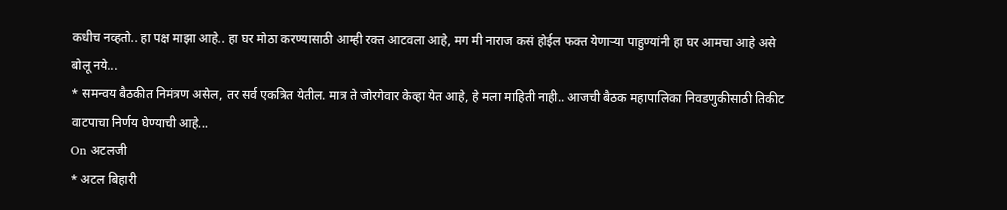कधीच नव्हतो.. हा पक्ष माझा आहे.. हा घर मोठा करण्यासाठी आम्ही रक्त आटवला आहे, मग मी नाराज कसं होईल फक्त येणाऱ्या पाहुण्यांनी हा घर आमचा आहे असे बोलू नये...
* समन्वय बैठकीत निमंत्रण असेल, तर सर्व एकत्रित येतील. मात्र ते जोरगेवार केव्हा येत आहे, हे मला माहिती नाही.. आजची बैठक महापालिका निवडणुकीसाठी तिकीट वाटपाचा निर्णय घेण्याची आहे...
On अटलजी
* अटल बिहारी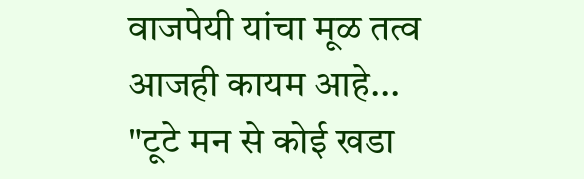वाजपेयी यांचा मूळ तत्व आजही कायम आहे... "टूटे मन से कोई खडा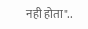नही होता"..